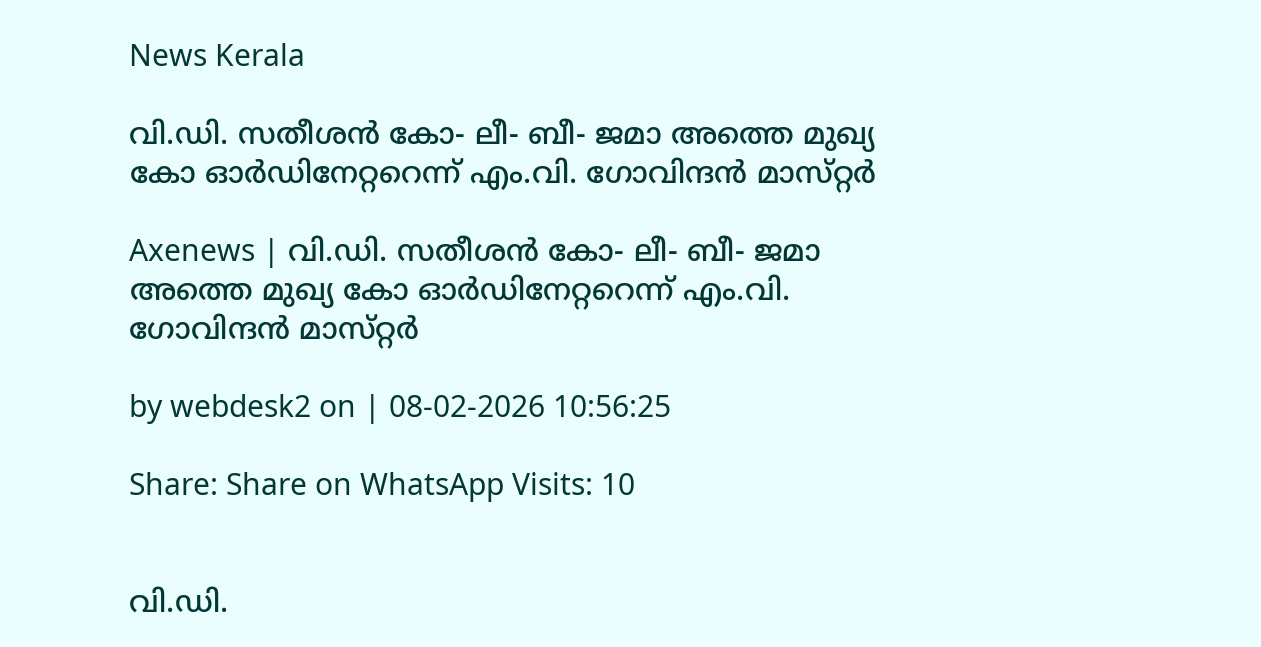News Kerala

വി.ഡി. സതീശൻ കോ- ലീ- ബീ- ജമാ അത്തെ മുഖ്യ കോ ഓര്‍ഡിനേറ്ററെന്ന്‌ എം.വി. ഗോവിന്ദൻ മാസ്‌റ്റർ

Axenews | വി.ഡി. സതീശൻ കോ- ലീ- ബീ- ജമാ അത്തെ മുഖ്യ കോ ഓര്‍ഡിനേറ്ററെന്ന്‌ എം.വി. ഗോവിന്ദൻ മാസ്‌റ്റർ

by webdesk2 on | 08-02-2026 10:56:25

Share: Share on WhatsApp Visits: 10


വി.ഡി.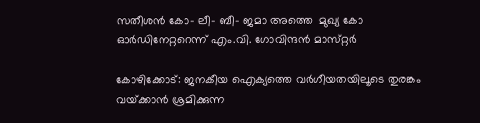സതീശൻ കോ- ലീ- ബീ- ജമാ അത്തെ  മുഖ്യ കോ ഓര്‍ഡിനേറ്ററെന്ന്‌ എം.വി. ഗോവിന്ദൻ മാസ്‌റ്റർ

കോഴിക്കോട്‌: ജനകീയ ഐക്യത്തെ വർഗീയതയിലൂടെ തുരങ്കം വയ്‌ക്കാൻ ശ്രമിക്കുന്ന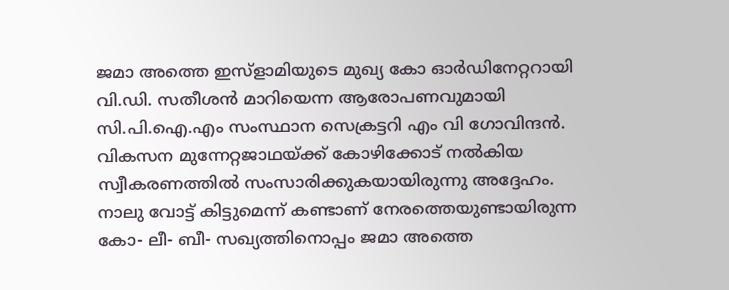ജമാ അത്തെ ഇസ്ളാമിയുടെ മുഖ്യ കോ ഓര്‍ഡിനേറ്ററായി വി.ഡി. സതീശൻ മാറിയെന്ന ആരോപണവുമായി സി.പി.ഐ.എം സംസ്ഥാന സെക്രട്ടറി എം വി ഗോവിന്ദൻ. വികസന മുന്നേറ്റജാഥയ്‌ക്ക്‌ കോഴിക്കോട്‌ നൽകിയ സ്വീകരണത്തിൽ സംസാരിക്കുകയായിരുന്നു അദ്ദേഹം. നാലു വോട്ട്‌ കിട്ടുമെന്ന്‌ കണ്ടാണ്‌ നേരത്തെയുണ്ടായിരുന്ന കോ- ലീ- ബീ- സഖ്യത്തിനൊപ്പം ജമാ അത്തെ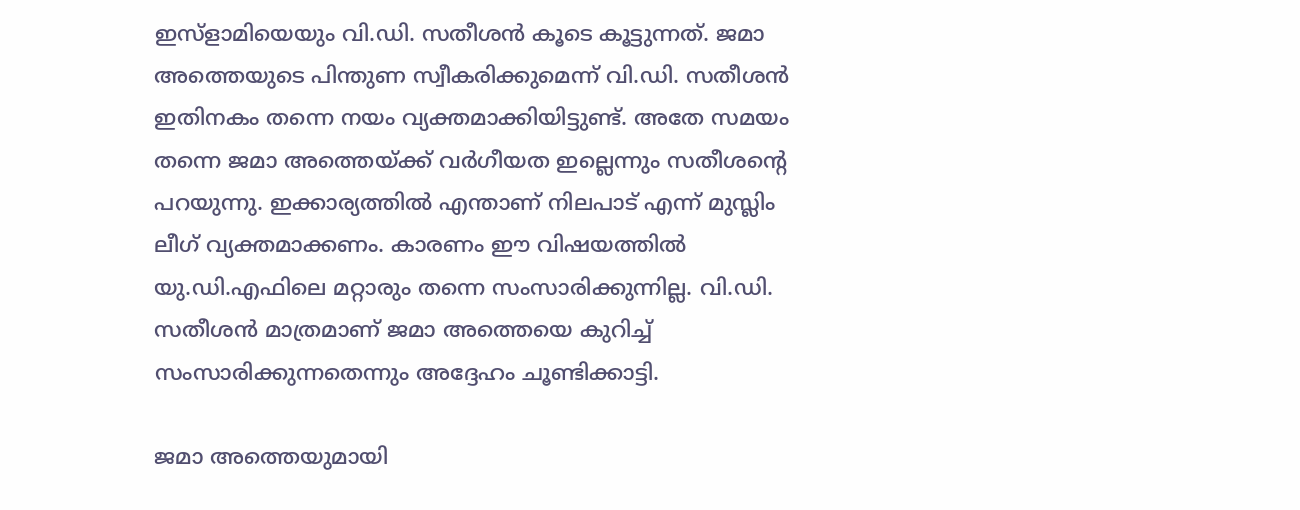ഇസ്ളാമിയെയും വി.ഡി. സതീശൻ കൂടെ കൂട്ടുന്നത്‌. ജമാ അത്തെയുടെ പിന്തുണ സ്വീകരിക്കുമെന്ന്‌ വി.ഡി. സതീശൻ ഇതിനകം തന്നെ നയം വ്യക്തമാക്കിയിട്ടുണ്ട്‌. അതേ സമയം തന്നെ ജമാ അത്തെയ്‌ക്ക്‌ വർഗീയത ഇല്ലെന്നും സതീശൻ്റെ പറയുന്നു. ഇക്കാര്യത്തിൽ എന്താണ്‌ നിലപാ‌ട്‌ എന്ന്‌ മുസ്ലിം ലീഗ്‌ വ്യക്തമാക്കണം. കാരണം ഈ വിഷയത്തില്‍ യു.ഡി.എഫിലെ മറ്റാരും തന്നെ സംസാരിക്കുന്നില്ല. വി.ഡി. സതീശൻ മാത്രമാണ്‌ ജമാ അത്തെയെ കുറിച്ച്‌ സംസാരിക്കുന്നതെന്നും അദ്ദേഹം ചൂണ്ടിക്കാട്ടി.

ജമാ അത്തെയുമായി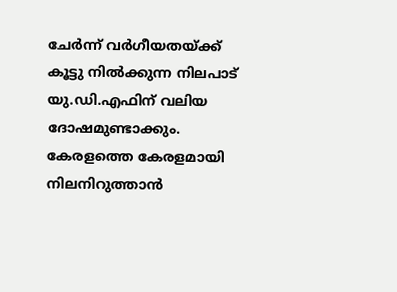ചേർന്ന്‌ വർഗീയതയ്‌ക്ക്‌ കൂട്ടു നിൽക്കുന്ന നിലപാട്‌ യു.ഡി.എഫിന്‌ വലിയ ദോഷമുണ്ടാക്കും. കേരളത്തെ കേരളമായി നിലനിറുത്താൻ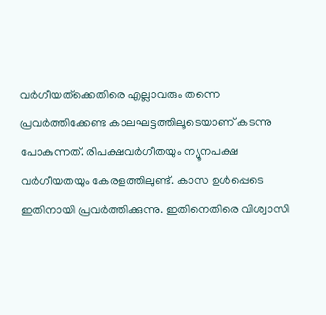വര്‍ഗീയത്‌ക്കെതിരെ എല്ലാവരും തന്നെ പ്രവർത്തിക്കേണ്ട കാലഘട്ടത്തിലൂടെയാണ്‌ കടന്നു പോകുന്നത്‌. രിപക്ഷവര്‍ഗീതയും ന്യൂനപക്ഷ വർഗീയതയും കേരളത്തിലുണ്ട്‌. കാസ ഉൾപ്പെടെ ഇതിനായി പ്രവർത്തിക്കുന്നു. ഇതിനെതിരെ വിശ്വാസി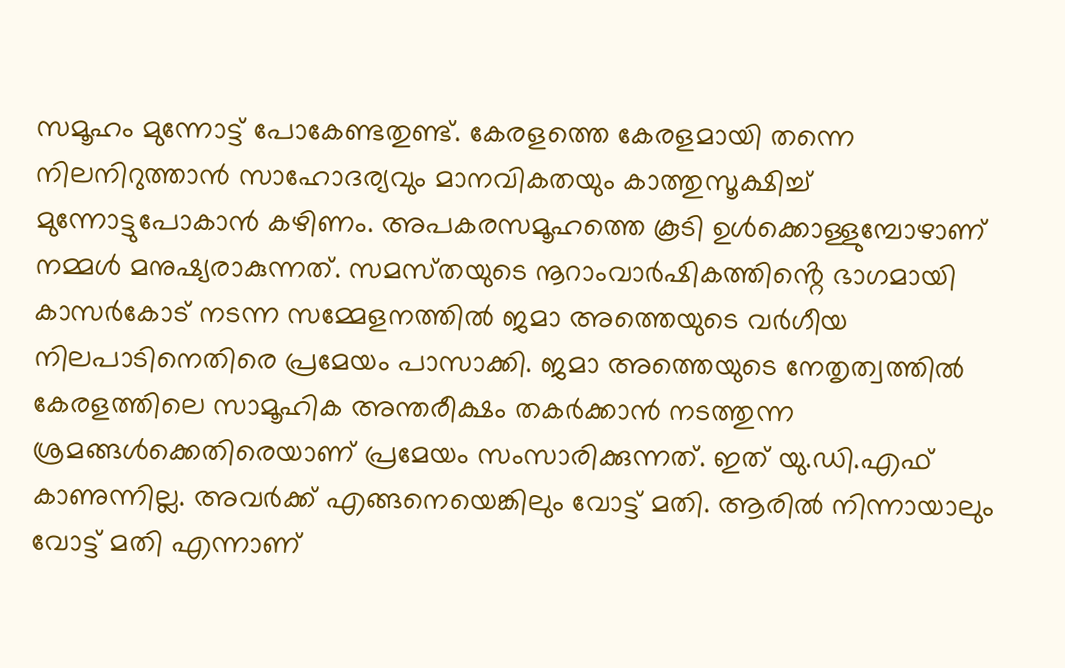സമൂഹം മുന്നോട്ട്‌ പോകേണ്ടതുണ്ട്‌. കേരളത്തെ കേരളമായി തന്നെ നിലനിറുത്താന്‍ സാഹോദര്യവും മാനവികതയും കാത്തുസൂക്ഷിച്ച്‌ മുന്നോട്ടുപോകാൻ കഴിണം. അപകരസമൂഹത്തെ കൂടി ഉൾക്കൊള്ളുമ്പോഴാണ്‌ നമ്മൾ മനുഷ്യരാകുന്നത്‌. സമസ്‌തയുടെ നൂറാംവാർഷികത്തിൻ്റെ ഭാഗമായി കാസർകോട്‌ നടന്ന സമ്മേളനത്തിൽ ജമാ അത്തെയുടെ വർഗീയ നിലപാടിനെതിരെ പ്രമേയം പാസാക്കി. ജമാ അത്തെയുടെ നേതൃത്വത്തിൽ കേരളത്തിലെ സാമൂഹിക അന്തരീക്ഷം തകർക്കാൻ നടത്തുന്ന ശ്രമങ്ങൾക്കെതിരെയാണ്‌ പ്രമേയം സംസാരിക്കുന്നത്‌. ഇത്‌ യു.ഡി.എഫ്‌ കാണുന്നില്ല. അവർക്ക്‌ എങ്ങനെയെങ്കിലും വോട്ട്‌ മതി. ആരിൽ നിന്നായാലും വോട്ട്‌ മതി എന്നാണ്‌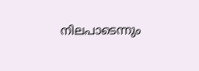നിലപാടെന്നും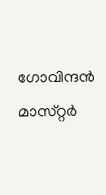ഗോവിന്ദൻ മാസ്‌റ്റർ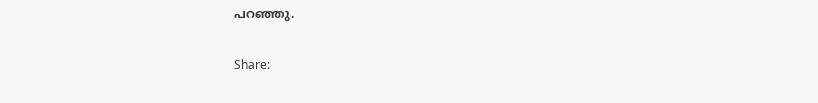പറഞ്ഞു.

Share: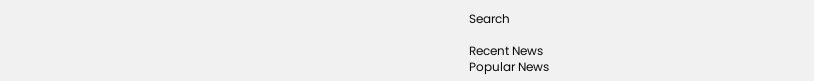Search

Recent News
Popular News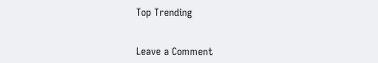Top Trending


Leave a Comment